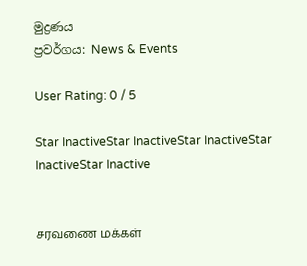මුද්‍රණය
ප්‍රවර්ගය: News & Events

User Rating: 0 / 5

Star InactiveStar InactiveStar InactiveStar InactiveStar Inactive


சரவணை மக்கள்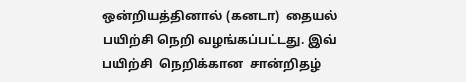ஒன்றியத்தினால் (கனடா)  தையல் பயிற்சி நெறி வழங்கப்பட்டது. இவ் பயிற்சி  நெறிக்கான  சான்றிதழ்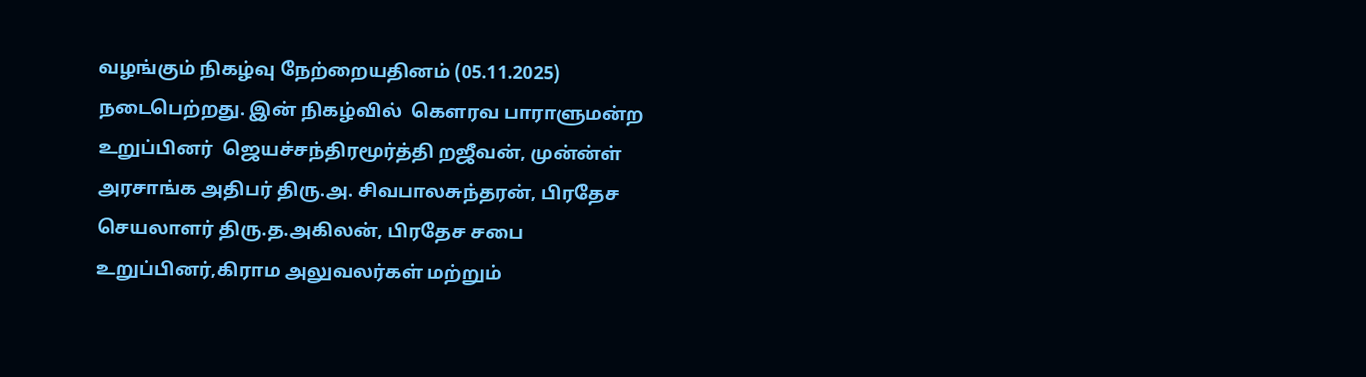வழங்கும் நிகழ்வு நேற்றையதினம் (05.11.2025)  நடைபெற்றது. இன் நிகழ்வில்  கௌரவ பாராளுமன்ற உறுப்பினர்  ஜெயச்சந்திரமூர்த்தி றஜீவன், முன்ன்ள் அரசாங்க அதிபர் திரு.அ. சிவபாலசுந்தரன், பிரதேச செயலாளர் திரு.த.அகிலன், பிரதேச சபை உறுப்பினர்,கிராம அலுவலர்கள் மற்றும்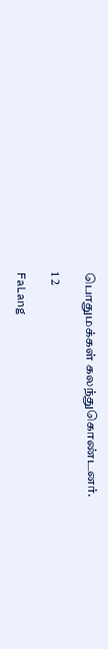பொதுமக்கள் கலந்துகொண்டனர்.

1 2

FaLang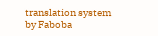translation system by Faboba